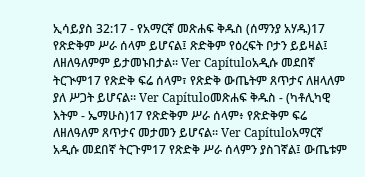ኢሳይያስ 32:17 - የአማርኛ መጽሐፍ ቅዱስ (ሰማንያ አሃዱ)17 የጽድቅም ሥራ ሰላም ይሆናል፤ ጽድቅም የዕረፍት ቦታን ይይዛል፤ ለዘለዓለምም ይታመኑበታል። Ver Capítuloአዲሱ መደበኛ ትርጒም17 የጽድቅ ፍሬ ሰላም፣ የጽድቅ ውጤትም ጸጥታና ለዘላለም ያለ ሥጋት ይሆናል። Ver Capítuloመጽሐፍ ቅዱስ - (ካቶሊካዊ እትም - ኤማሁስ)17 የጽድቅም ሥራ ሰላም፥ የጽድቅም ፍሬ ለዘለዓለም ጸጥታና መታመን ይሆናል። Ver Capítuloአማርኛ አዲሱ መደበኛ ትርጉም17 የጽድቅ ሥራ ሰላምን ያስገኛል፤ ውጤቱም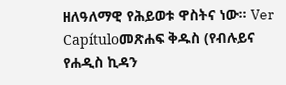ዘለዓለማዊ የሕይወቱ ዋስትና ነው። Ver Capítuloመጽሐፍ ቅዱስ (የብሉይና የሐዲስ ኪዳን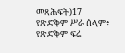መጻሕፍት)17 የጽድቅም ሥራ ሰላም፥ የጽድቅም ፍሬ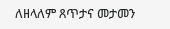ለዘላለም ጸጥታና መታመን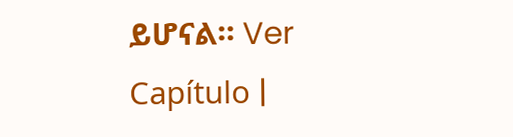ይሆናል። Ver Capítulo |